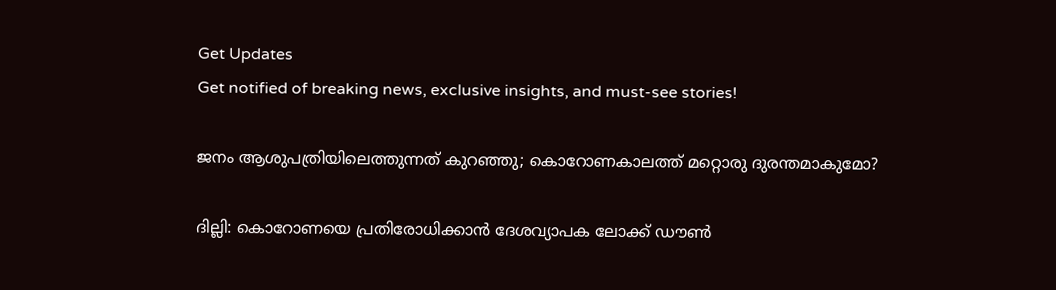Get Updates
Get notified of breaking news, exclusive insights, and must-see stories!

ജനം ആശുപത്രിയിലെത്തുന്നത് കുറഞ്ഞു; കൊറോണകാലത്ത് മറ്റൊരു ദുരന്തമാകുമോ?

ദില്ലി: കൊറോണയെ പ്രതിരോധിക്കാന്‍ ദേശവ്യാപക ലോക്ക് ഡൗണ്‍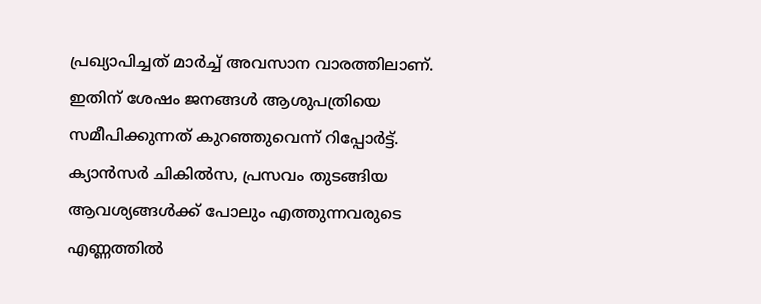പ്രഖ്യാപിച്ചത് മാര്‍ച്ച് അവസാന വാരത്തിലാണ്. ഇതിന് ശേഷം ജനങ്ങള്‍ ആശുപത്രിയെ സമീപിക്കുന്നത് കുറഞ്ഞുവെന്ന് റിപ്പോര്‍ട്ട്. ക്യാന്‍സര്‍ ചികില്‍സ, പ്രസവം തുടങ്ങിയ ആവശ്യങ്ങള്‍ക്ക് പോലും എത്തുന്നവരുടെ എണ്ണത്തില്‍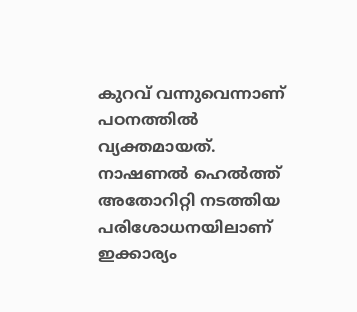കുറവ് വന്നുവെന്നാണ് പഠനത്തില്‍ വ്യക്തമായത്. നാഷണല്‍ ഹെല്‍ത്ത് അതോറിറ്റി നടത്തിയ പരിശോധനയിലാണ് ഇക്കാര്യം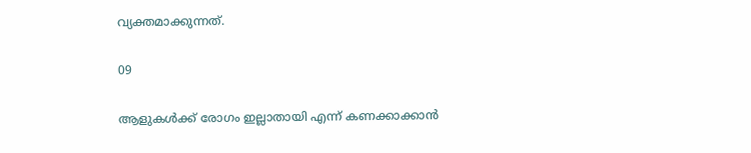വ്യക്തമാക്കുന്നത്.

09

ആളുകള്‍ക്ക് രോഗം ഇല്ലാതായി എന്ന് കണക്കാക്കാന്‍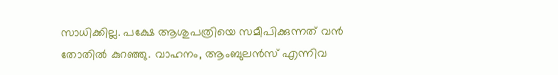സാധിക്കില്ല. പക്ഷേ ആശുപത്രിയെ സമീപിക്കുന്നത് വന്‍ തോതില്‍ കുറഞ്ഞു. വാഹനം, ആംബുലന്‍സ് എന്നിവ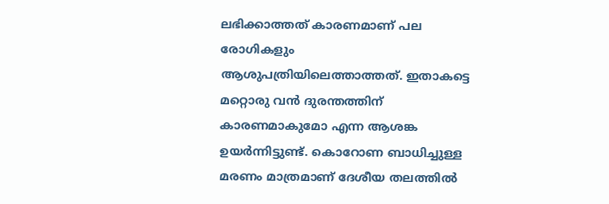ലഭിക്കാത്തത് കാരണമാണ് പല രോഗികളും ആശുപത്രിയിലെത്താത്തത്. ഇതാകട്ടെ മറ്റൊരു വന്‍ ദുരന്തത്തിന് കാരണമാകുമോ എന്ന ആശങ്ക ഉയര്‍ന്നിട്ടുണ്ട്. കൊറോണ ബാധിച്ചുള്ള മരണം മാത്രമാണ് ദേശീയ തലത്തില്‍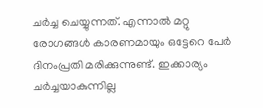ചര്‍ച്ച ചെയ്യുന്നത്. എന്നാല്‍ മറ്റു രോഗങ്ങള്‍ കാരണമായും ഒട്ടേറെ പേര്‍ ദിനംപ്രതി മരിക്കുന്നുണ്ട്. ഇക്കാര്യം ചര്‍ച്ചയാകുന്നില്ല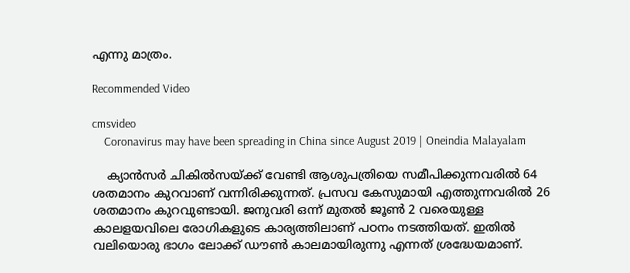എന്നു മാത്രം.

Recommended Video

cmsvideo
    Coronavirus may have been spreading in China since August 2019 | Oneindia Malayalam

    ക്യാന്‍സര്‍ ചികില്‍സയ്ക്ക് വേണ്ടി ആശുപത്രിയെ സമീപിക്കുന്നവരില്‍ 64 ശതമാനം കുറവാണ് വന്നിരിക്കുന്നത്. പ്രസവ കേസുമായി എത്തുന്നവരില്‍ 26 ശതമാനം കുറവുണ്ടായി. ജനുവരി ഒന്ന് മുതല്‍ ജൂണ്‍ 2 വരെയുള്ള കാലളയവിലെ രോഗികളുടെ കാര്യത്തിലാണ് പഠനം നടത്തിയത്. ഇതില്‍ വലിയൊരു ഭാഗം ലോക്ക് ഡൗണ്‍ കാലമായിരുന്നു എന്നത് ശ്രദ്ധേയമാണ്.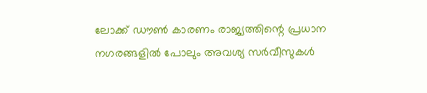ലോക്ക് ഡൗണ്‍ കാരണം രാജ്യത്തിന്റെ പ്രധാന നഗരങ്ങളില്‍ പോലും അവശ്യ സര്‍വീസുകള്‍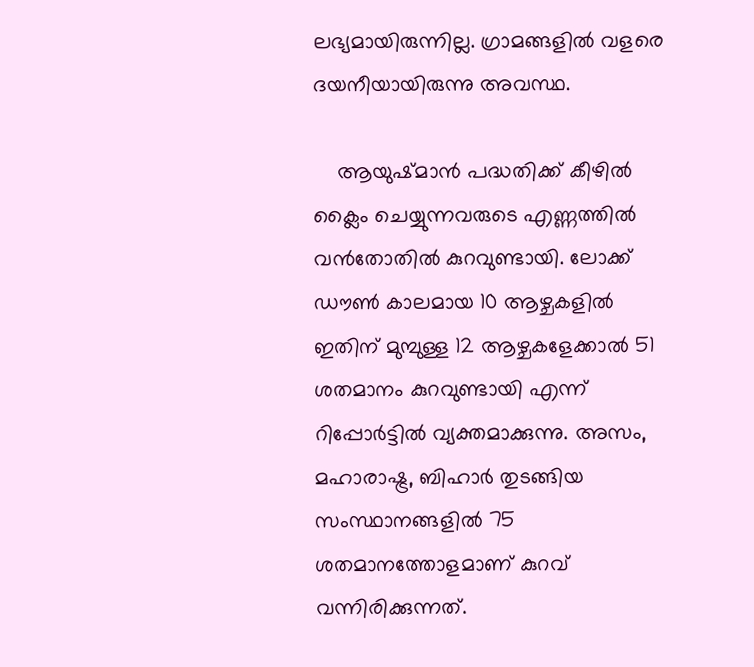ലഭ്യമായിരുന്നില്ല. ഗ്രാമങ്ങളില്‍ വളരെ ദയനീയായിരുന്നു അവസ്ഥ.

    ആയുഷ്മാന്‍ പദ്ധതിക്ക് കീഴില്‍ ക്ലൈം ചെയ്യുന്നവരുടെ എണ്ണത്തില്‍ വന്‍തോതില്‍ കുറവുണ്ടായി. ലോക്ക് ഡൗണ്‍ കാലമായ 10 ആഴ്ചകളില്‍ ഇതിന് മുമ്പുള്ള 12 ആഴ്ചകളേക്കാല്‍ 51 ശതമാനം കുറവുണ്ടായി എന്ന് റിപ്പോര്‍ട്ടില്‍ വ്യക്തമാക്കുന്നു. അസം, മഹാരാഷ്ട്ര, ബിഹാര്‍ തുടങ്ങിയ സംസ്ഥാനങ്ങളില്‍ 75 ശതമാനത്തോളമാണ് കുറവ് വന്നിരിക്കുന്നത്.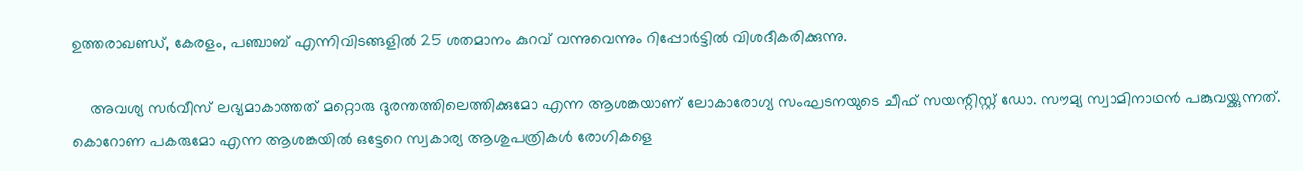ഉത്തരാഖണ്ഡ്, കേരളം, പഞ്ചാബ് എന്നിവിടങ്ങളില്‍ 25 ശതമാനം കുറവ് വന്നുവെന്നും റിപ്പോര്‍ട്ടില്‍ വിശദീകരിക്കുന്നു.

    അവശ്യ സര്‍വീസ് ലഭ്യമാകാത്തത് മറ്റൊരു ദുരന്തത്തിലെത്തിക്കുമോ എന്ന ആശങ്കയാണ് ലോകാരോഗ്യ സംഘടനയുടെ ചീഫ് സയന്റിസ്റ്റ് ഡോ. സൗമ്യ സ്വാമിനാഥന്‍ പങ്കുവയ്ക്കുന്നത്. കൊറോണ പകരുമോ എന്ന ആശങ്കയില്‍ ഒട്ടേറെ സ്വകാര്യ ആശുപത്രികള്‍ രോഗികളെ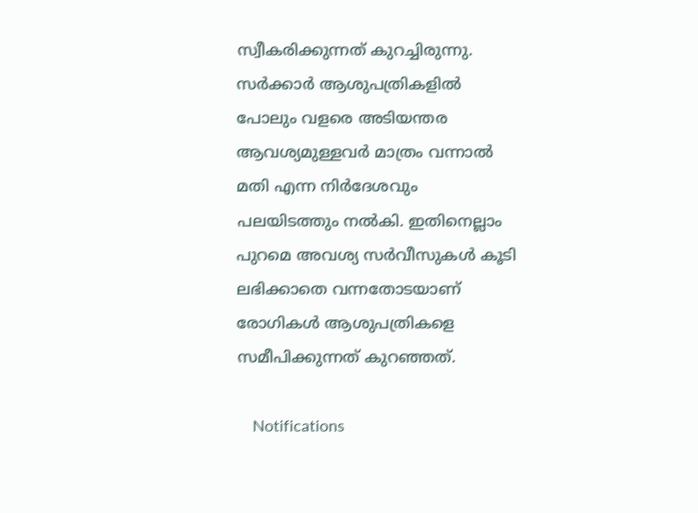സ്വീകരിക്കുന്നത് കുറച്ചിരുന്നു. സര്‍ക്കാര്‍ ആശുപത്രികളില്‍ പോലും വളരെ അടിയന്തര ആവശ്യമുള്ളവര്‍ മാത്രം വന്നാല്‍ മതി എന്ന നിര്‍ദേശവും പലയിടത്തും നല്‍കി. ഇതിനെല്ലാം പുറമെ അവശ്യ സര്‍വീസുകള്‍ കൂടി ലഭിക്കാതെ വന്നതോടയാണ് രോഗികള്‍ ആശുപത്രികളെ സമീപിക്കുന്നത് കുറഞ്ഞത്.

    Notifications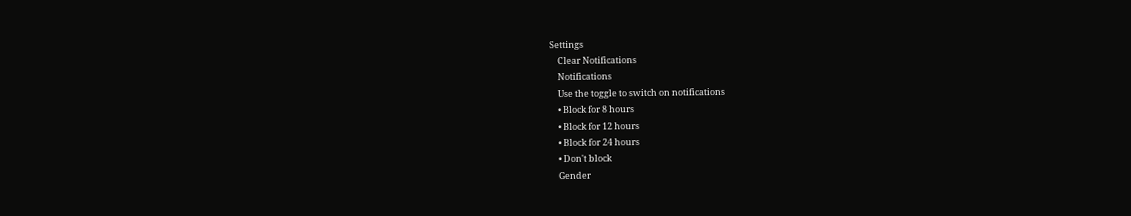Settings
    Clear Notifications
    Notifications
    Use the toggle to switch on notifications
    • Block for 8 hours
    • Block for 12 hours
    • Block for 24 hours
    • Don't block
    Gender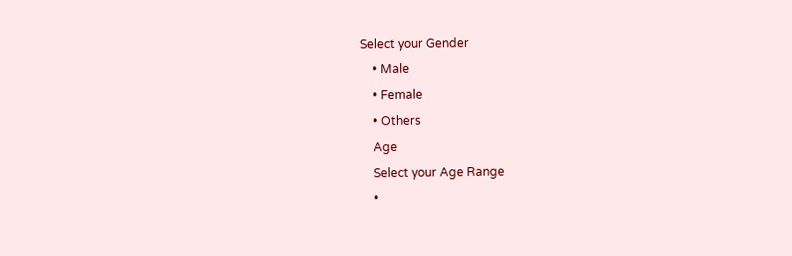Select your Gender
    • Male
    • Female
    • Others
    Age
    Select your Age Range
    •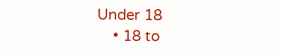Under 18
    • 18 to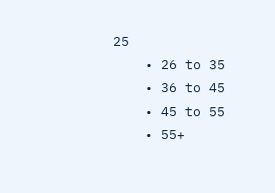25
    • 26 to 35
    • 36 to 45
    • 45 to 55
    • 55+